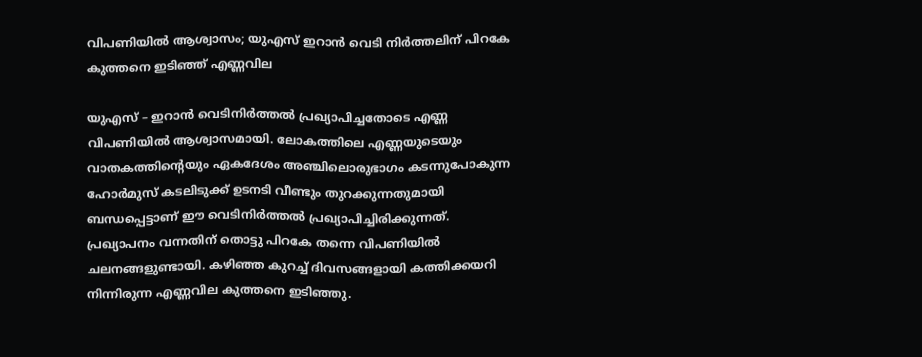വിപണിയിൽ ആശ്വാസം; യുഎസ് ഇറാൻ വെടി നിർത്തലിന് പിറകേ കുത്തനെ ഇടിഞ്ഞ് എണ്ണവില

യുഎസ് – ഇറാൻ വെടിനിർത്തൽ പ്രഖ്യാപിച്ചതോടെ എണ്ണ വിപണിയിൽ ആശ്വാസമായി. ലോകത്തിലെ എണ്ണയുടെയും വാതകത്തിന്റെയും ഏകദേശം അഞ്ചിലൊരുഭാഗം കടന്നുപോകുന്ന ഹോര്‍മുസ് കടലിടുക്ക് ഉടനടി വീണ്ടും തുറക്കുന്നതുമായി ബന്ധപ്പെട്ടാണ് ഈ വെടിനിര്‍ത്തല്‍ പ്രഖ്യാപിച്ചിരിക്കുന്നത്. പ്രഖ്യാപനം വന്നതിന് തൊട്ടു പിറകേ തന്നെ വിപണിയിൽ ചലനങ്ങളുണ്ടായി. കഴിഞ്ഞ കുറച്ച് ദിവസങ്ങളായി കത്തിക്കയറി നിന്നിരുന്ന എണ്ണവില കുത്തനെ ഇടിഞ്ഞു.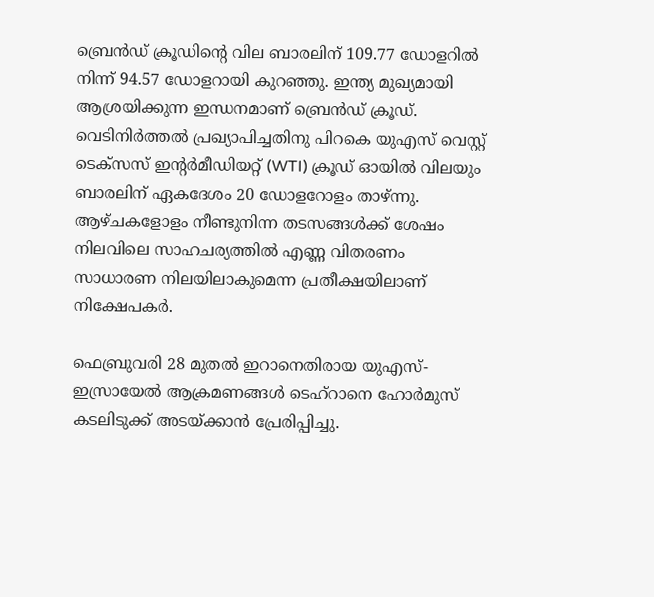ബ്രെന്‍ഡ് ക്രൂഡിന്റെ വില ബാരലിന് 109.77 ഡോളറില്‍ നിന്ന് 94.57 ഡോളറായി കുറഞ്ഞു. ഇന്ത്യ മുഖ്യമായി ആശ്രയിക്കുന്ന ഇന്ധനമാണ് ബ്രെന്‍ഡ് ക്രൂഡ്. വെടിനിർത്തൽ പ്രഖ്യാപിച്ചതിനു പിറകെ യുഎസ് വെസ്റ്റ് ടെക്‌സസ് ഇന്റര്‍മീഡിയറ്റ് (WTI) ക്രൂഡ് ഓയില്‍ വിലയും ബാരലിന് ഏകദേശം 20 ഡോളറോളം താഴ്ന്നു. ആഴ്ചകളോളം നീണ്ടുനിന്ന തടസങ്ങള്‍ക്ക് ശേഷം നിലവിലെ സാഹചര്യത്തിൽ എണ്ണ വിതരണം സാധാരണ നിലയിലാകുമെന്ന പ്രതീക്ഷയിലാണ് നിക്ഷേപകര്‍.

ഫെബ്രുവരി 28 മുതൽ ഇറാനെതിരായ യുഎസ്-ഇസ്രായേൽ ആക്രമണങ്ങൾ ടെഹ്‌റാനെ ഹോർമുസ് കടലിടുക്ക് അടയ്ക്കാൻ പ്രേരിപ്പിച്ചു.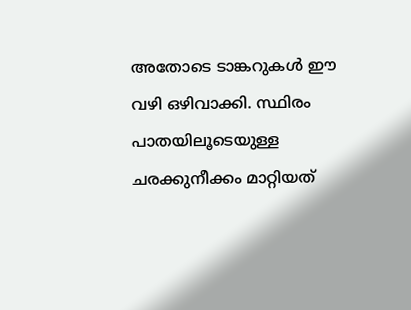അതോടെ ടാങ്കറുകൾ ഈ വഴി ഒഴിവാക്കി. സ്ഥിരം പാതയിലൂടെയുള്ള ചരക്കുനീക്കം മാറ്റിയത്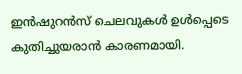ഇൻഷുറൻസ് ചെലവുകൾ ഉൾപ്പെടെ കുതിച്ചുയരാൻ കാരണമായി.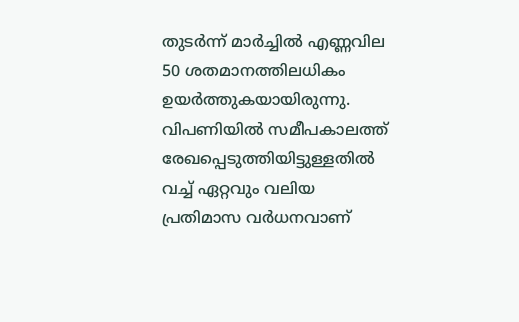തുടർന്ന് മാർച്ചിൽ എണ്ണവില 50 ശതമാനത്തിലധികം ഉയർത്തുകയായിരുന്നു. വിപണിയിൽ സമീപകാലത്ത് രേഖപ്പെടുത്തിയിട്ടുള്ളതിൽ വച്ച് ഏറ്റവും വലിയ പ്രതിമാസ വർധനവാണ്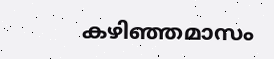കഴിഞ്ഞമാസം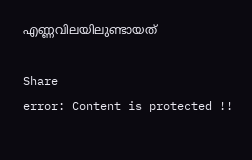എണ്ണവിലയിലുണ്ടായത്

Share
error: Content is protected !!